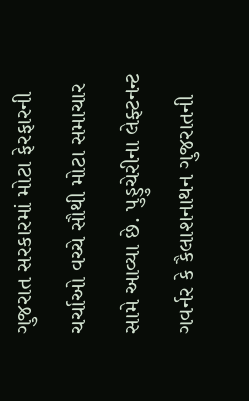ગુજરાત સરકારમાં મોટા ફેરફારની ચર્ચાઓ વચ્ચે સૌથી મોટા સમાચાર સામે આવ્યા છે. પુડ્ડુચેરીના લેફ્ટનન્ટ ગવર્નર કે કૈલાશનાથન ગુજરાતની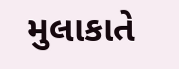મુલાકાતે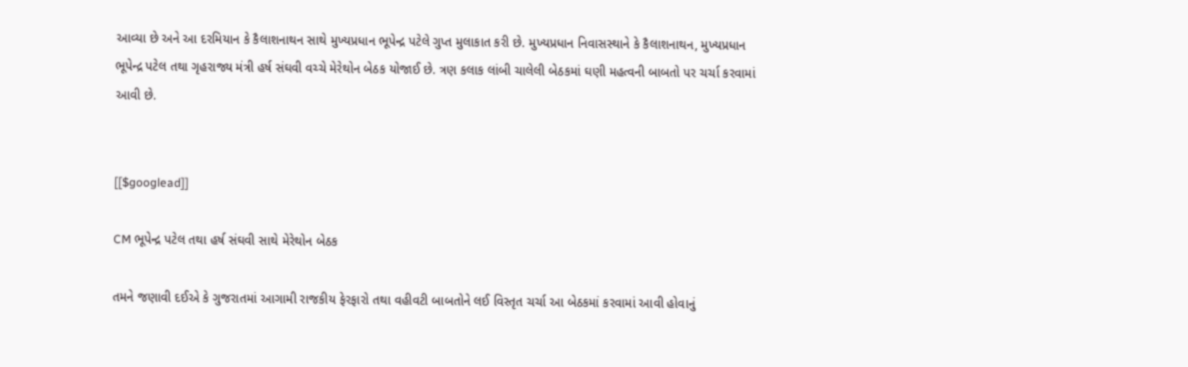આવ્યા છે અને આ દરમિયાન કે કૈલાશનાથન સાથે મુખ્યપ્રધાન ભૂપેન્દ્ર પટેલે ગુપ્ત મુલાકાત કરી છે. મુખ્યપ્રધાન નિવાસસ્થાને કે કૈલાશનાથન, મુખ્યપ્રધાન ભૂપેન્દ્ર પટેલ તથા ગૃહરાજ્ય મંત્રી હર્ષ સંઘવી વચ્ચે મેરેથોન બેઠક યોજાઈ છે. ત્રણ કલાક લાંબી ચાલેલી બેઠકમાં ઘણી મહત્વની બાબતો પર ચર્ચા કરવામાં આવી છે.


[[$googlead]]

CM ભૂપેન્દ્ર પટેલ તથા હર્ષ સંઘવી સાથે મેરેથોન બેઠક

તમને જણાવી દઈએ કે ગુજરાતમાં આગામી રાજકીય ફેરફારો તથા વહીવટી બાબતોને લઈ વિસ્તૃત ચર્ચા આ બેઠકમાં કરવામાં આવી હોવાનું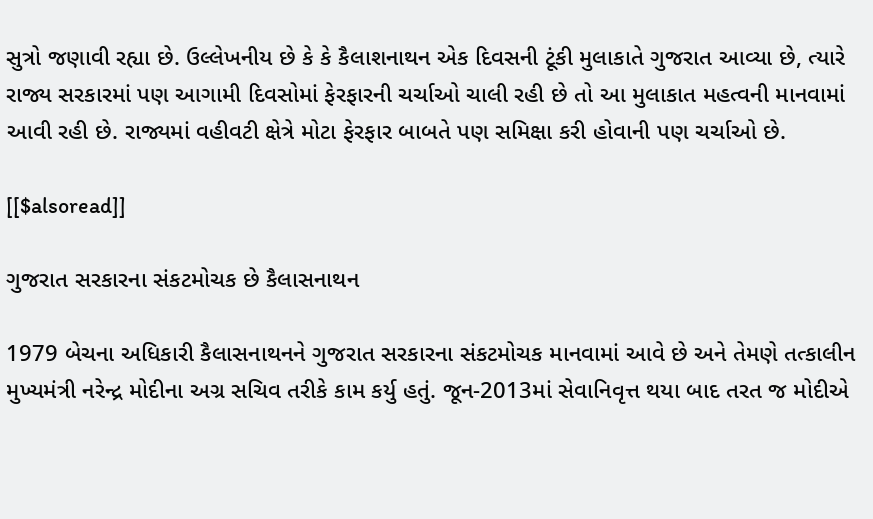સુત્રો જણાવી રહ્યા છે. ઉલ્લેખનીય છે કે કે કૈલાશનાથન એક દિવસની ટૂંકી મુલાકાતે ગુજરાત આવ્યા છે, ત્યારે રાજ્ય સરકારમાં પણ આગામી દિવસોમાં ફેરફારની ચર્ચાઓ ચાલી રહી છે તો આ મુલાકાત મહત્વની માનવામાં આવી રહી છે. રાજ્યમાં વહીવટી ક્ષેત્રે મોટા ફેરફાર બાબતે પણ સમિક્ષા કરી હોવાની પણ ચર્ચાઓ છે.

[[$alsoread]]

ગુજરાત સરકારના સંકટમોચક છે કૈલાસનાથન

1979 બેચના અધિકારી કૈલાસનાથનને ગુજરાત સરકારના સંકટમોચક માનવામાં આવે છે અને તેમણે તત્કાલીન મુખ્યમંત્રી નરેન્દ્ર મોદીના અગ્ર સચિવ તરીકે કામ કર્યુ હતું. જૂન-2013માં સેવાનિવૃત્ત થયા બાદ તરત જ મોદીએ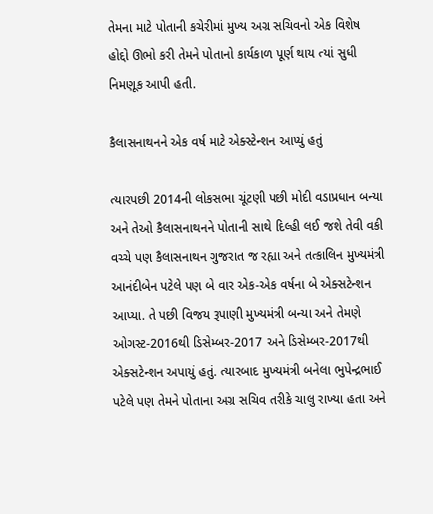તેમના માટે પોતાની કચેરીમાં મુખ્ય અગ્ર સચિવનો એક વિશેષ હોદ્દો ઊભો કરી તેમને પોતાનો કાર્યકાળ પૂર્ણ થાય ત્યાં સુધી નિમણૂક આપી હતી.

કૈલાસનાથનને એક વર્ષ માટે એક્સ્ટેન્શન આપ્યું હતું

ત્યારપછી 2014ની લોકસભા ચૂંટણી પછી મોદી વડાપ્રધાન બન્યા અને તેઓ કૈલાસનાથનને પોતાની સાથે દિલ્હી લઈ જશે તેવી વકી વચ્ચે પણ કૈલાસનાથન ગુજરાત જ રહ્યા અને તત્કાલિન મુખ્યમંત્રી આનંદીબેન પટેલે પણ બે વાર એક-એક વર્ષના બે એક્સટેન્શન આપ્યા. તે પછી વિજય રૂપાણી મુખ્યમંત્રી બન્યા અને તેમણે ઓગસ્ટ-2016થી ડિસેમ્બર-2017 અને ડિસેમ્બર-2017થી એક્સટેન્શન અપાયું હતું. ત્યારબાદ મુખ્યમંત્રી બનેલા ભુપેન્દ્રભાઈ પટેલે પણ તેમને પોતાના અગ્ર સચિવ તરીકે ચાલુ રાખ્યા હતા અને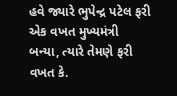હવે જ્યારે ભુપેન્દ્ર પટેલ ફરી એક વખત મુખ્યમંત્રી બન્યા, ત્યારે તેમણે ફરી વખત કે.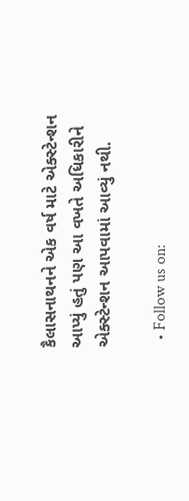કૈલાસનાથનને એક વર્ષ માટે એક્સ્ટેન્શન આપ્યું હતું પણ આ વખતે અધિકારીને એક્સ્ટેન્શન આપવામાં આવ્યું નથી.

  • Follow us on: